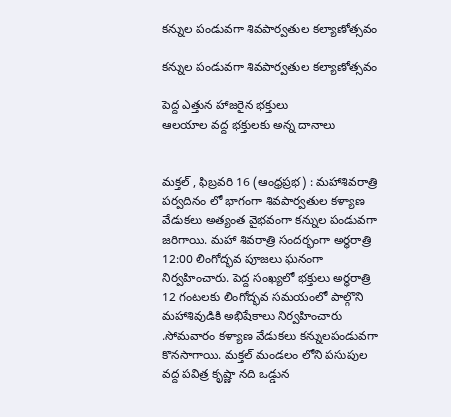కన్నుల పండువగా శివపార్వతుల కల్యాణోత్సవం

కన్నుల పండువగా శివపార్వతుల కల్యాణోత్సవం

పెద్ద ఎత్తున హాజరైన భక్తులు
ఆలయాల వద్ద భక్తులకు అన్న దానాలు


మక్తల్ , ఫిబ్రవరి 16 (ఆంధ్రప్రభ) : మహాశివరాత్రి పర్వదినం లో భాగంగా శివపార్వతుల కళ్యాణ వేడుకలు అత్యంత వైభవంగా కన్నుల పండువగా జరిగాయి. మహా శివరాత్రి సందర్భంగా అర్థరాత్రి 12:00 లింగోద్భవ పూజలు ఘనంగా నిర్వహించారు. పెద్ద సంఖ్యలో భక్తులు అర్ధరాత్రి 12 గంటలకు లింగోద్భవ సమయంలో పాల్గొని మహాశివుడికి అభిషేకాలు నిర్వహించారు .సోమవారం కళ్యాణ వేడుకలు కన్నులపండువగా కొనసాగాయి. మక్తల్ మండలం లోని పసుపుల వద్ద పవిత్ర కృష్ణా నది ఒడ్డున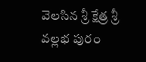వెలసిన శ్రీ క్షేత్ర శ్రీ వల్లభ పురం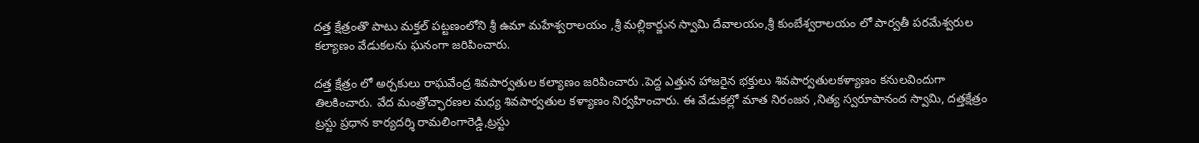దత్త క్షేత్రంతొ పాటు మక్తల్ పట్టణంలోని శ్రీ ఉమా మహేశ్వరాలయం ,శ్రీ మల్లికార్జున స్వామి దేవాలయం,శ్రీ కుంబేశ్వరాలయం లో పార్వతీ పరమేశ్వరుల కల్యాణం వేడుకలను ఘనంగా జరిపించారు.

దత్త క్షేత్రం లో అర్చకులు రాఘవేంద్ర శివపార్వతుల కల్యాణం జరిపించారు .పెద్ద ఎత్తున హాజరైన భక్తులు శివపార్వతులకళ్యాణం కనులవిందుగా తిలకించారు. వేద మంత్రోచ్ఛారణల మధ్య శివపార్వతుల కళ్యాణం నిర్వహించారు. ఈ వేడుకల్లో మాత నిరంజన ,నిత్య స్వరూపానంద స్వామి, దత్తక్షేత్రం ట్రస్టు ప్రధాన కార్యదర్శి రామలింగారెడ్డి,ట్రస్టు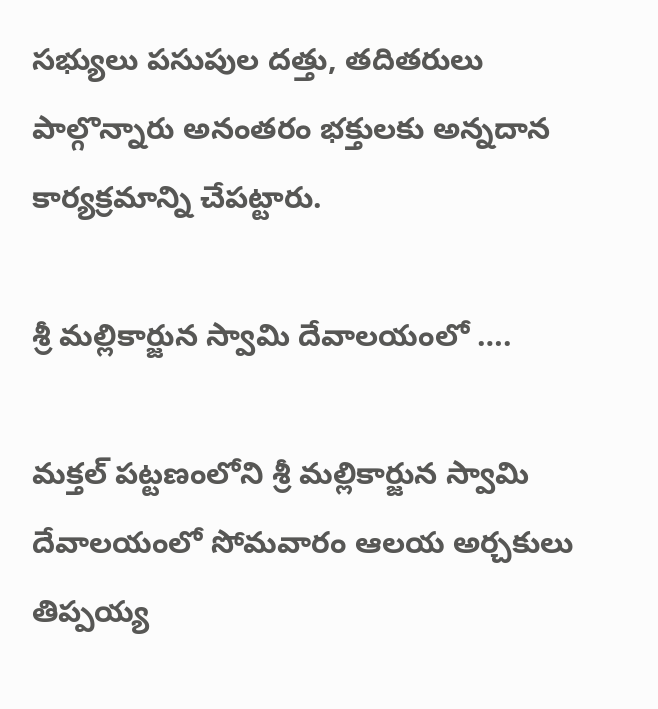సభ్యులు పసుపుల దత్తు, తదితరులు పాల్గొన్నారు అనంతరం భక్తులకు అన్నదాన కార్యక్రమాన్ని చేపట్టారు.

శ్రీ మల్లికార్జున స్వామి దేవాలయంలో ….

మక్తల్ పట్టణంలోని శ్రీ మల్లికార్జున స్వామి దేవాలయంలో సోమవారం ఆలయ అర్చకులు తిప్పయ్య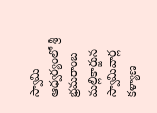స్వామి ఆధ్వర్యంలో శ్రీ భ్రమరాంబ మల్లికార్జున స్వామివార్ల కళ్యాణ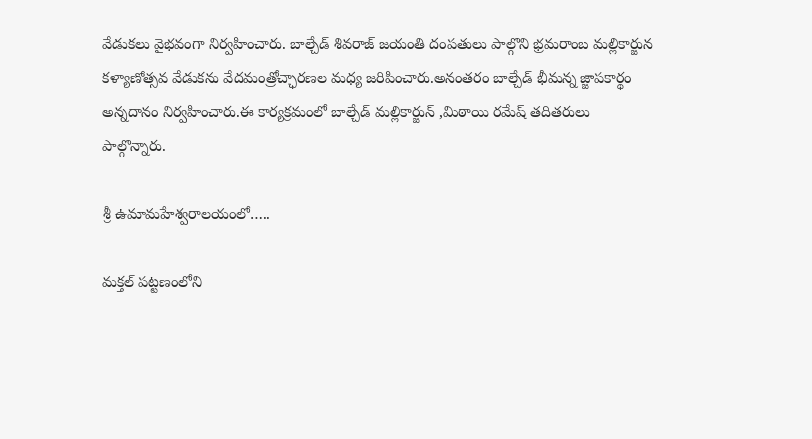వేడుకలు వైభవంగా నిర్వహించారు. బాల్చేడ్ శివరాజ్ జయంతి దంపతులు పాల్గొని భ్రమరాంబ మల్లికార్జున కళ్యాణోత్సవ వేడుకను వేదమంత్రోచ్ఛారణల మధ్య జరిపించారు.అనంతరం బాల్చేడ్ భీమన్న జ్జాపకార్థం అన్నదానం నిర్వహించారు.ఈ కార్యక్రమంలో బాల్చేడ్ మల్లికార్జున్ ,మిఠాయి రమేష్ తదితరులు పాల్గొన్నారు.

శ్రీ ఉమామహేశ్వరాలయంలో…..

మక్తల్ పట్టణంలోని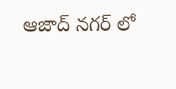ఆజాద్ నగర్ లో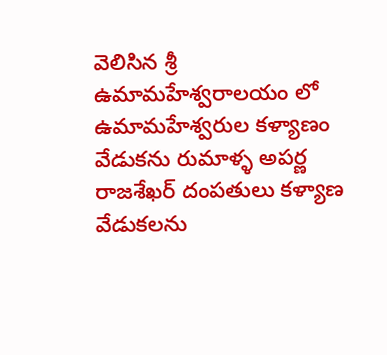వెలిసిన శ్రీ ఉమామహేశ్వరాలయం లో ఉమామహేశ్వరుల కళ్యాణం వేడుకను రుమాళ్ళ అపర్ణ రాజశేఖర్ దంపతులు కళ్యాణ వేడుకలను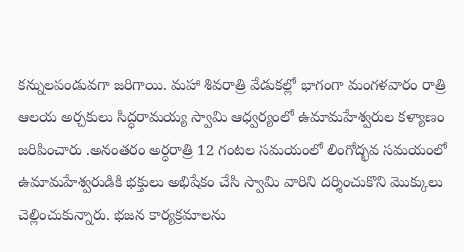కన్నులపండువగా జరిగాయి. మహా శివరాత్రి వేడుకల్లో భాగంగా మంగళవారం రాత్రి ఆలయ అర్చకులు సిద్ధరామయ్య స్వామి ఆధ్వర్యంలో ఉమామహేశ్వరుల కళ్యాణం జరిపించారు .అనంతరం అర్ధరాత్రి 12 గంటల సమయంలో లింగోద్భవ సమయంలో ఉమామహేశ్వరుడికి భక్తులు అభిషేకం చేసి స్వామి వారిని దర్శించుకొని మొక్కులు చెల్లించుకున్నారు. భజన కార్యక్రమాలను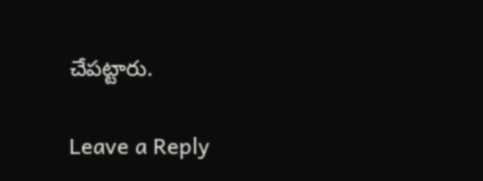చేపట్టారు.

Leave a Reply